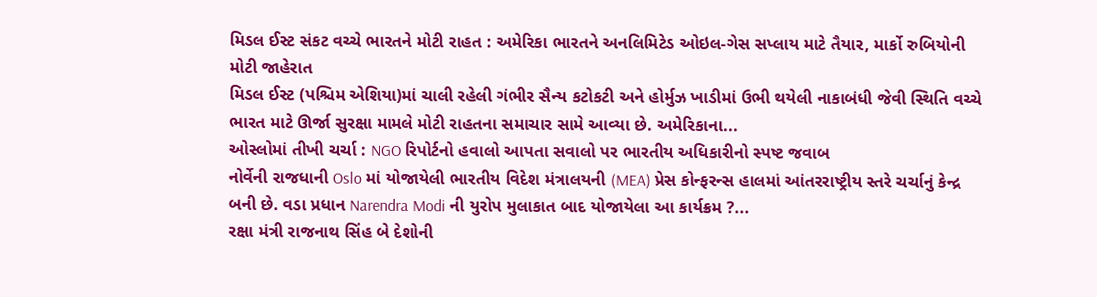મિડલ ઈસ્ટ સંકટ વચ્ચે ભારતને મોટી રાહત : અમેરિકા ભારતને અનલિમિટેડ ઓઇલ-ગેસ સપ્લાય માટે તૈયાર, માર્કો રુબિયોની મોટી જાહેરાત
મિડલ ઈસ્ટ (પશ્ચિમ એશિયા)માં ચાલી રહેલી ગંભીર સૈન્ય કટોકટી અને હોર્મુઝ ખાડીમાં ઉભી થયેલી નાકાબંધી જેવી સ્થિતિ વચ્ચે ભારત માટે ઊર્જા સુરક્ષા મામલે મોટી રાહતના સમાચાર સામે આવ્યા છે. અમેરિકાના...
ઓસ્લોમાં તીખી ચર્ચા : NGO રિપોર્ટનો હવાલો આપતા સવાલો પર ભારતીય અધિકારીનો સ્પષ્ટ જવાબ
નોર્વેની રાજધાની Oslo માં યોજાયેલી ભારતીય વિદેશ મંત્રાલયની (MEA) પ્રેસ કોન્ફરન્સ હાલમાં આંતરરાષ્ટ્રીય સ્તરે ચર્ચાનું કેન્દ્ર બની છે. વડા પ્રધાન Narendra Modi ની યુરોપ મુલાકાત બાદ યોજાયેલા આ કાર્યક્રમ ?...
રક્ષા મંત્રી રાજનાથ સિંહ બે દેશોની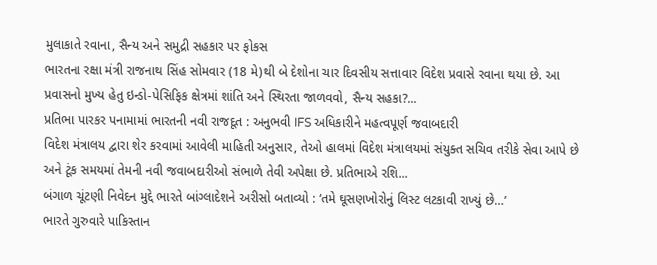મુલાકાતે રવાના, સૈન્ય અને સમુદ્રી સહકાર પર ફોકસ
ભારતના રક્ષા મંત્રી રાજનાથ સિંહ સોમવાર (18 મે)થી બે દેશોના ચાર દિવસીય સત્તાવાર વિદેશ પ્રવાસે રવાના થયા છે. આ પ્રવાસનો મુખ્ય હેતુ ઇન્ડો-પેસિફિક ક્ષેત્રમાં શાંતિ અને સ્થિરતા જાળવવો, સૈન્ય સહકા?...
પ્રતિભા પારકર પનામામાં ભારતની નવી રાજદૂત : અનુભવી IFS અધિકારીને મહત્વપૂર્ણ જવાબદારી
વિદેશ મંત્રાલય દ્વારા શેર કરવામાં આવેલી માહિતી અનુસાર, તેઓ હાલમાં વિદેશ મંત્રાલયમાં સંયુક્ત સચિવ તરીકે સેવા આપે છે અને ટૂંક સમયમાં તેમની નવી જવાબદારીઓ સંભાળે તેવી અપેક્ષા છે. પ્રતિભાએ રશિ...
બંગાળ ચૂંટણી નિવેદન મુદ્દે ભારતે બાંગ્લાદેશને અરીસો બતાવ્યો : ‘તમે ઘૂસણખોરોનું લિસ્ટ લટકાવી રાખ્યું છે…’
ભારતે ગુરુવારે પાકિસ્તાન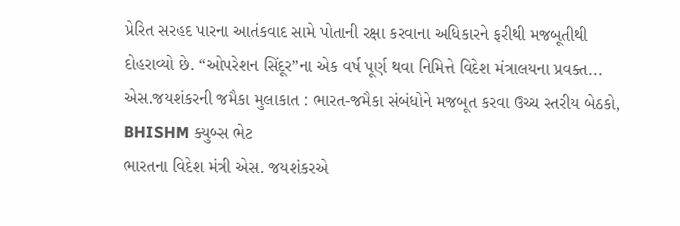પ્રેરિત સરહદ પારના આતંકવાદ સામે પોતાની રક્ષા કરવાના અધિકારને ફરીથી મજબૂતીથી દોહરાવ્યો છે. “ઓપરેશન સિંદૂર”ના એક વર્ષ પૂર્ણ થવા નિમિત્તે વિદેશ મંત્રાલયના પ્રવક્ત...
એસ.જયશંકરની જમૈકા મુલાકાત : ભારત-જમૈકા સંબંધોને મજબૂત કરવા ઉચ્ચ સ્તરીય બેઠકો, BHISHM ક્યુબ્સ ભેટ
ભારતના વિદેશ મંત્રી એસ. જયશંકરએ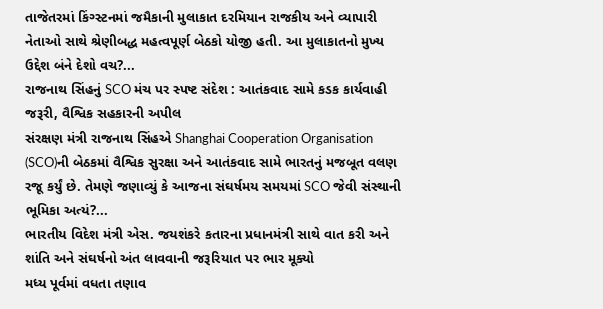તાજેતરમાં કિંગ્સ્ટનમાં જમૈકાની મુલાકાત દરમિયાન રાજકીય અને વ્યાપારી નેતાઓ સાથે શ્રેણીબદ્ધ મહત્વપૂર્ણ બેઠકો યોજી હતી. આ મુલાકાતનો મુખ્ય ઉદ્દેશ બંને દેશો વચ?...
રાજનાથ સિંહનું SCO મંચ પર સ્પષ્ટ સંદેશ : આતંકવાદ સામે કડક કાર્યવાહી જરૂરી, વૈશ્વિક સહકારની અપીલ
સંરક્ષણ મંત્રી રાજનાથ સિંહએ Shanghai Cooperation Organisation (SCO)ની બેઠકમાં વૈશ્વિક સુરક્ષા અને આતંકવાદ સામે ભારતનું મજબૂત વલણ રજૂ કર્યું છે. તેમણે જણાવ્યું કે આજના સંઘર્ષમય સમયમાં SCO જેવી સંસ્થાની ભૂમિકા અત્યં?...
ભારતીય વિદેશ મંત્રી એસ. જયશંકરે કતારના પ્રધાનમંત્રી સાથે વાત કરી અને શાંતિ અને સંઘર્ષનો અંત લાવવાની જરૂરિયાત પર ભાર મૂક્યો
મધ્ય પૂર્વમાં વધતા તણાવ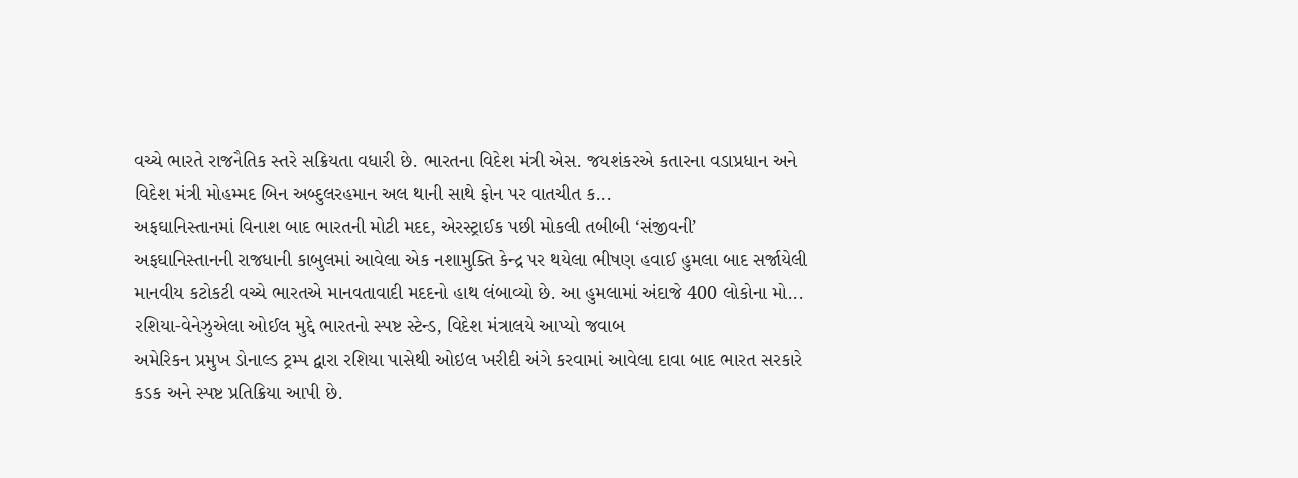વચ્ચે ભારતે રાજનૈતિક સ્તરે સક્રિયતા વધારી છે. ભારતના વિદેશ મંત્રી એસ. જયશંકરએ કતારના વડાપ્રધાન અને વિદેશ મંત્રી મોહમ્મદ બિન અબ્દુલરહમાન અલ થાની સાથે ફોન પર વાતચીત ક...
અફઘાનિસ્તાનમાં વિનાશ બાદ ભારતની મોટી મદદ, એરસ્ટ્રાઈક પછી મોકલી તબીબી ‘સંજીવની’
અફઘાનિસ્તાનની રાજધાની કાબુલમાં આવેલા એક નશામુક્તિ કેન્દ્ર પર થયેલા ભીષણ હવાઈ હુમલા બાદ સર્જાયેલી માનવીય કટોકટી વચ્ચે ભારતએ માનવતાવાદી મદદનો હાથ લંબાવ્યો છે. આ હુમલામાં અંદાજે 400 લોકોના મો...
રશિયા-વેનેઝુએલા ઓઈલ મુદ્દે ભારતનો સ્પષ્ટ સ્ટેન્ડ, વિદેશ મંત્રાલયે આપ્યો જવાબ
અમેરિકન પ્રમુખ ડોનાલ્ડ ટ્રમ્પ દ્વારા રશિયા પાસેથી ઓઇલ ખરીદી અંગે કરવામાં આવેલા દાવા બાદ ભારત સરકારે કડક અને સ્પષ્ટ પ્રતિક્રિયા આપી છે.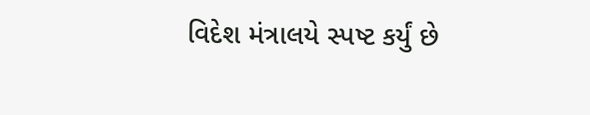વિદેશ મંત્રાલયે સ્પષ્ટ કર્યું છે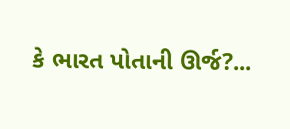કે ભારત પોતાની ઊર્જ?...